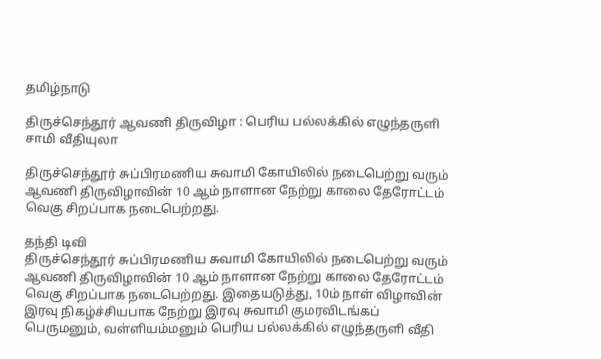தமிழ்நாடு

திருச்செந்தூர் ஆவணி திருவிழா : பெரிய பல்லக்கில் எழுந்தருளி சாமி வீதியுலா

திருச்செந்தூர் சுப்பிரமணிய சுவாமி கோயிலில் நடைபெற்று வரும் ஆவணி திருவிழாவின் 10 ஆம் நாளான நேற்று காலை தேரோட்டம் வெகு சிறப்பாக நடைபெற்றது.

தந்தி டிவி
திருச்செந்தூர் சுப்பிரமணிய சுவாமி கோயிலில் நடைபெற்று வரும் ஆவணி திருவிழாவின் 10 ஆம் நாளான நேற்று காலை தேரோட்டம் வெகு சிறப்பாக நடைபெற்றது. இதையடுத்து, 10ம் நாள் விழாவின் இரவு நிகழ்ச்சியபாக நேற்று இரவு சுவாமி குமரவிடங்கப் பெருமனும், வள்ளியம்மனும் பெரிய பல்லக்கில் எழுந்தருளி வீதி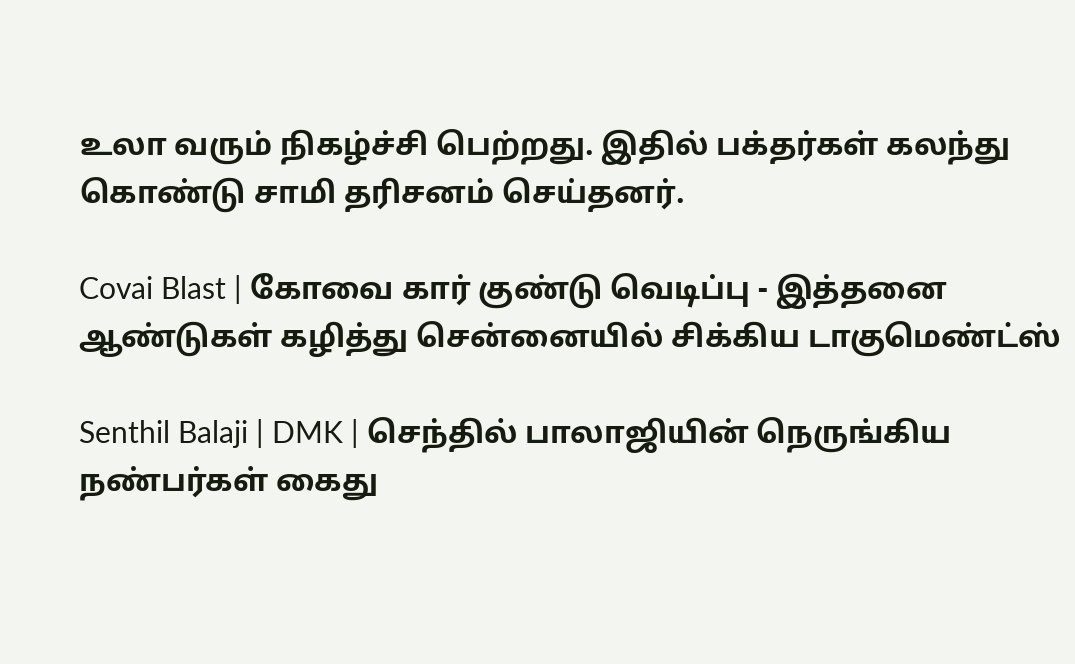உலா வரும் நிகழ்ச்சி பெற்றது. இதில் பக்தர்கள் கலந்து கொண்டு சாமி தரிசனம் செய்தனர்.

Covai Blast | கோவை கார் குண்டு வெடிப்பு - இத்தனை ஆண்டுகள் கழித்து சென்னையில் சிக்கிய டாகுமெண்ட்ஸ்

Senthil Balaji | DMK | செந்தில் பாலாஜியின் நெருங்கிய நண்பர்கள் கைது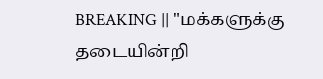BREAKING || "மக்களுக்கு தடையின்றி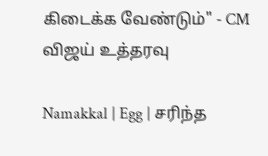கிடைக்க வேண்டும்" - CM விஜய் உத்தரவு

Namakkal | Egg | சரிந்த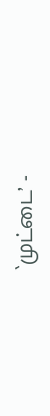`முட்டை’ -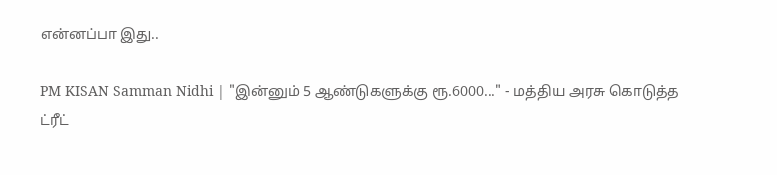என்னப்பா இது..

PM KISAN Samman Nidhi | "இன்னும் 5 ஆண்டுகளுக்கு ரூ.6000..." - மத்திய அரசு கொடுத்த ட்ரீட்